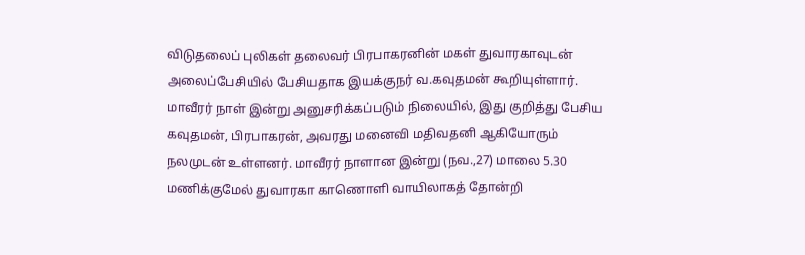விடுதலைப் புலிகள் தலைவர் பிரபாகரனின் மகள் துவாரகாவுடன் அலைப்பேசியில் பேசியதாக இயக்குநர் வ.கவுதமன் கூறியுள்ளார். மாவீரர் நாள் இன்று அனுசரிக்கப்படும் நிலையில், இது குறித்து பேசிய கவுதமன், பிரபாகரன், அவரது மனைவி மதிவதனி ஆகியோரும் நலமுடன் உள்ளனர். மாவீரர் நாளான இன்று (நவ.,27) மாலை 5.30 மணிக்குமேல் துவாரகா காணொளி வாயிலாகத் தோன்றி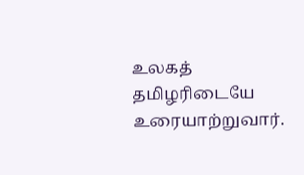உலகத் தமிழரிடையே உரையாற்றுவார்.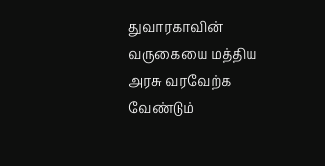துவாரகாவின் வருகையை மத்திய அரசு வரவேற்க வேண்டும்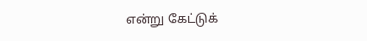என்று கேட்டுக்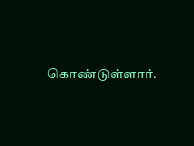கொண்டுள்ளார்.